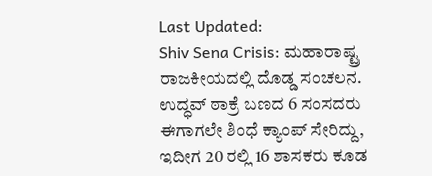Last Updated:
Shiv Sena Crisis: ಮಹಾರಾಷ್ಟ್ರ ರಾಜಕೀಯದಲ್ಲಿ ದೊಡ್ಡ ಸಂಚಲನ. ಉದ್ಧವ್ ಠಾಕ್ರೆ ಬಣದ 6 ಸಂಸದರು ಈಗಾಗಲೇ ಶಿಂಧೆ ಕ್ಯಾಂಪ್ ಸೇರಿದ್ದು, ಇದೀಗ 20 ರಲ್ಲಿ 16 ಶಾಸಕರು ಕೂಡ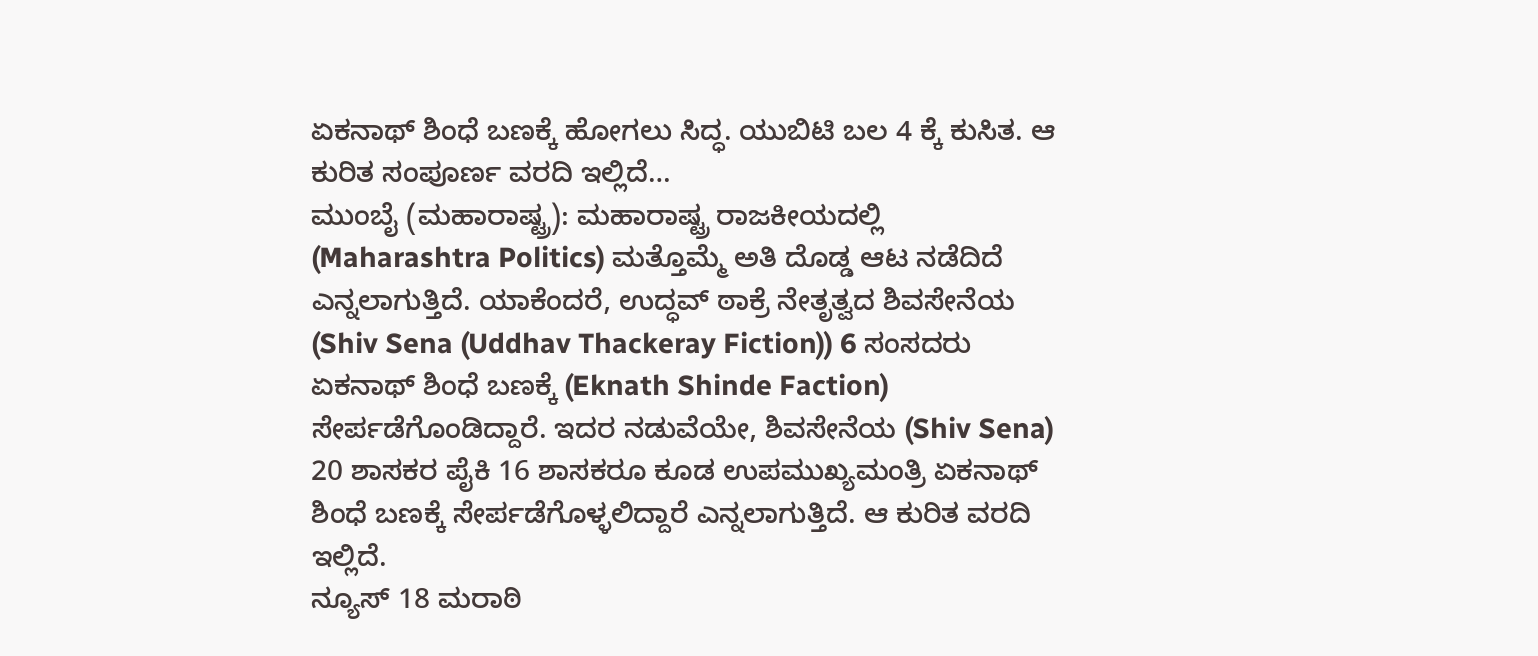ಏಕನಾಥ್ ಶಿಂಧೆ ಬಣಕ್ಕೆ ಹೋಗಲು ಸಿದ್ಧ. ಯುಬಿಟಿ ಬಲ 4 ಕ್ಕೆ ಕುಸಿತ. ಆ ಕುರಿತ ಸಂಪೂರ್ಣ ವರದಿ ಇಲ್ಲಿದೆ…
ಮುಂಬೈ (ಮಹಾರಾಷ್ಟ್ರ): ಮಹಾರಾಷ್ಟ್ರ ರಾಜಕೀಯದಲ್ಲಿ (Maharashtra Politics) ಮತ್ತೊಮ್ಮೆ ಅತಿ ದೊಡ್ಡ ಆಟ ನಡೆದಿದೆ ಎನ್ನಲಾಗುತ್ತಿದೆ. ಯಾಕೆಂದರೆ, ಉದ್ಧವ್ ಠಾಕ್ರೆ ನೇತೃತ್ವದ ಶಿವಸೇನೆಯ (Shiv Sena (Uddhav Thackeray Fiction)) 6 ಸಂಸದರು ಏಕನಾಥ್ ಶಿಂಧೆ ಬಣಕ್ಕೆ (Eknath Shinde Faction) ಸೇರ್ಪಡೆಗೊಂಡಿದ್ದಾರೆ. ಇದರ ನಡುವೆಯೇ, ಶಿವಸೇನೆಯ (Shiv Sena) 20 ಶಾಸಕರ ಪೈಕಿ 16 ಶಾಸಕರೂ ಕೂಡ ಉಪಮುಖ್ಯಮಂತ್ರಿ ಏಕನಾಥ್ ಶಿಂಧೆ ಬಣಕ್ಕೆ ಸೇರ್ಪಡೆಗೊಳ್ಳಲಿದ್ದಾರೆ ಎನ್ನಲಾಗುತ್ತಿದೆ. ಆ ಕುರಿತ ವರದಿ ಇಲ್ಲಿದೆ.
ನ್ಯೂಸ್ 18 ಮರಾಠಿ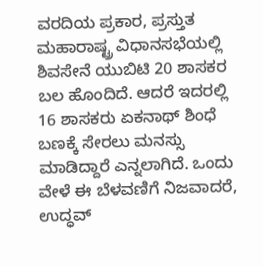ವರದಿಯ ಪ್ರಕಾರ, ಪ್ರಸ್ತುತ ಮಹಾರಾಷ್ಟ್ರ ವಿಧಾನಸಭೆಯಲ್ಲಿ ಶಿವಸೇನೆ ಯುಬಿಟಿ 20 ಶಾಸಕರ ಬಲ ಹೊಂದಿದೆ. ಆದರೆ ಇದರಲ್ಲಿ 16 ಶಾಸಕರು ಏಕನಾಥ್ ಶಿಂಧೆ ಬಣಕ್ಕೆ ಸೇರಲು ಮನಸ್ಸು ಮಾಡಿದ್ದಾರೆ ಎನ್ನಲಾಗಿದೆ. ಒಂದು ವೇಳೆ ಈ ಬೆಳವಣಿಗೆ ನಿಜವಾದರೆ, ಉದ್ಧವ್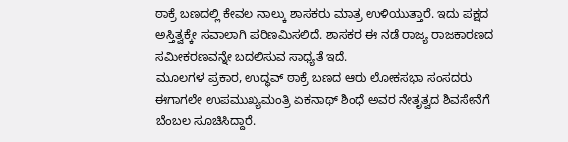ಠಾಕ್ರೆ ಬಣದಲ್ಲಿ ಕೇವಲ ನಾಲ್ಕು ಶಾಸಕರು ಮಾತ್ರ ಉಳಿಯುತ್ತಾರೆ. ಇದು ಪಕ್ಷದ ಅಸ್ತಿತ್ವಕ್ಕೇ ಸವಾಲಾಗಿ ಪರಿಣಮಿಸಲಿದೆ. ಶಾಸಕರ ಈ ನಡೆ ರಾಜ್ಯ ರಾಜಕಾರಣದ ಸಮೀಕರಣವನ್ನೇ ಬದಲಿಸುವ ಸಾಧ್ಯತೆ ಇದೆ.
ಮೂಲಗಳ ಪ್ರಕಾರ, ಉದ್ಧವ್ ಠಾಕ್ರೆ ಬಣದ ಆರು ಲೋಕಸಭಾ ಸಂಸದರು ಈಗಾಗಲೇ ಉಪಮುಖ್ಯಮಂತ್ರಿ ಏಕನಾಥ್ ಶಿಂಧೆ ಅವರ ನೇತೃತ್ವದ ಶಿವಸೇನೆಗೆ ಬೆಂಬಲ ಸೂಚಿಸಿದ್ದಾರೆ.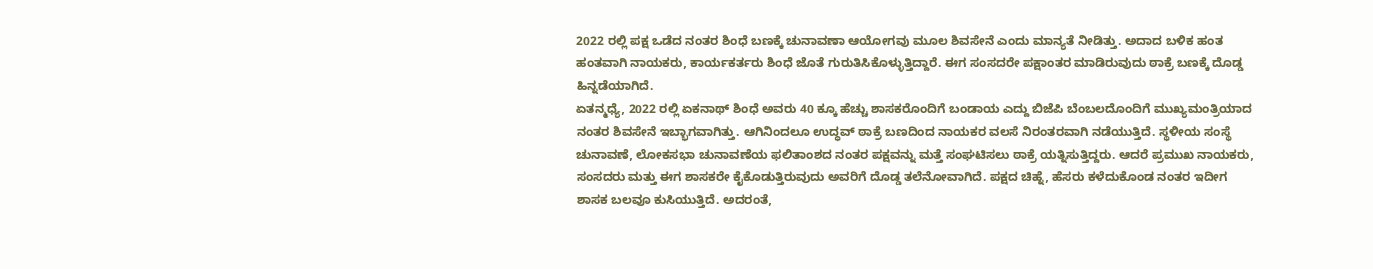2022 ರಲ್ಲಿ ಪಕ್ಷ ಒಡೆದ ನಂತರ ಶಿಂಧೆ ಬಣಕ್ಕೆ ಚುನಾವಣಾ ಆಯೋಗವು ಮೂಲ ಶಿವಸೇನೆ ಎಂದು ಮಾನ್ಯತೆ ನೀಡಿತ್ತು. ಅದಾದ ಬಳಿಕ ಹಂತ ಹಂತವಾಗಿ ನಾಯಕರು, ಕಾರ್ಯಕರ್ತರು ಶಿಂಧೆ ಜೊತೆ ಗುರುತಿಸಿಕೊಳ್ಳುತ್ತಿದ್ದಾರೆ. ಈಗ ಸಂಸದರೇ ಪಕ್ಷಾಂತರ ಮಾಡಿರುವುದು ಠಾಕ್ರೆ ಬಣಕ್ಕೆ ದೊಡ್ಡ ಹಿನ್ನಡೆಯಾಗಿದೆ.
ಏತನ್ಮಧ್ಯೆ, 2022 ರಲ್ಲಿ ಏಕನಾಥ್ ಶಿಂಧೆ ಅವರು 40 ಕ್ಕೂ ಹೆಚ್ಚು ಶಾಸಕರೊಂದಿಗೆ ಬಂಡಾಯ ಎದ್ದು ಬಿಜೆಪಿ ಬೆಂಬಲದೊಂದಿಗೆ ಮುಖ್ಯಮಂತ್ರಿಯಾದ ನಂತರ ಶಿವಸೇನೆ ಇಬ್ಭಾಗವಾಗಿತ್ತು. ಆಗಿನಿಂದಲೂ ಉದ್ಧವ್ ಠಾಕ್ರೆ ಬಣದಿಂದ ನಾಯಕರ ವಲಸೆ ನಿರಂತರವಾಗಿ ನಡೆಯುತ್ತಿದೆ. ಸ್ಥಳೀಯ ಸಂಸ್ಥೆ ಚುನಾವಣೆ, ಲೋಕಸಭಾ ಚುನಾವಣೆಯ ಫಲಿತಾಂಶದ ನಂತರ ಪಕ್ಷವನ್ನು ಮತ್ತೆ ಸಂಘಟಿಸಲು ಠಾಕ್ರೆ ಯತ್ನಿಸುತ್ತಿದ್ದರು. ಆದರೆ ಪ್ರಮುಖ ನಾಯಕರು, ಸಂಸದರು ಮತ್ತು ಈಗ ಶಾಸಕರೇ ಕೈಕೊಡುತ್ತಿರುವುದು ಅವರಿಗೆ ದೊಡ್ಡ ತಲೆನೋವಾಗಿದೆ. ಪಕ್ಷದ ಚಿಹ್ನೆ, ಹೆಸರು ಕಳೆದುಕೊಂಡ ನಂತರ ಇದೀಗ ಶಾಸಕ ಬಲವೂ ಕುಸಿಯುತ್ತಿದೆ. ಅದರಂತೆ,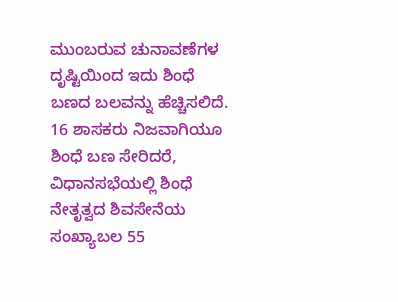ಮುಂಬರುವ ಚುನಾವಣೆಗಳ ದೃಷ್ಟಿಯಿಂದ ಇದು ಶಿಂಧೆ ಬಣದ ಬಲವನ್ನು ಹೆಚ್ಚಿಸಲಿದೆ.
16 ಶಾಸಕರು ನಿಜವಾಗಿಯೂ ಶಿಂಧೆ ಬಣ ಸೇರಿದರೆ, ವಿಧಾನಸಭೆಯಲ್ಲಿ ಶಿಂಧೆ ನೇತೃತ್ವದ ಶಿವಸೇನೆಯ ಸಂಖ್ಯಾಬಲ 55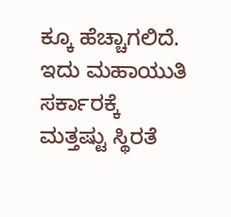ಕ್ಕೂ ಹೆಚ್ಚಾಗಲಿದೆ. ಇದು ಮಹಾಯುತಿ ಸರ್ಕಾರಕ್ಕೆ ಮತ್ತಷ್ಟು ಸ್ಥಿರತೆ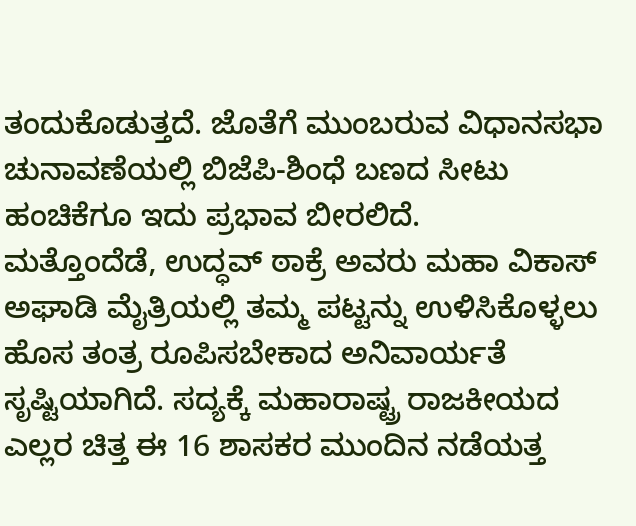ತಂದುಕೊಡುತ್ತದೆ. ಜೊತೆಗೆ ಮುಂಬರುವ ವಿಧಾನಸಭಾ ಚುನಾವಣೆಯಲ್ಲಿ ಬಿಜೆಪಿ-ಶಿಂಧೆ ಬಣದ ಸೀಟು ಹಂಚಿಕೆಗೂ ಇದು ಪ್ರಭಾವ ಬೀರಲಿದೆ.
ಮತ್ತೊಂದೆಡೆ, ಉದ್ಧವ್ ಠಾಕ್ರೆ ಅವರು ಮಹಾ ವಿಕಾಸ್ ಅಘಾಡಿ ಮೈತ್ರಿಯಲ್ಲಿ ತಮ್ಮ ಪಟ್ಟನ್ನು ಉಳಿಸಿಕೊಳ್ಳಲು ಹೊಸ ತಂತ್ರ ರೂಪಿಸಬೇಕಾದ ಅನಿವಾರ್ಯತೆ ಸೃಷ್ಟಿಯಾಗಿದೆ. ಸದ್ಯಕ್ಕೆ ಮಹಾರಾಷ್ಟ್ರ ರಾಜಕೀಯದ ಎಲ್ಲರ ಚಿತ್ತ ಈ 16 ಶಾಸಕರ ಮುಂದಿನ ನಡೆಯತ್ತ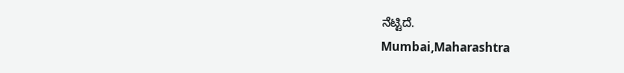ನೆಟ್ಟಿದೆ.
Mumbai,Maharashtra